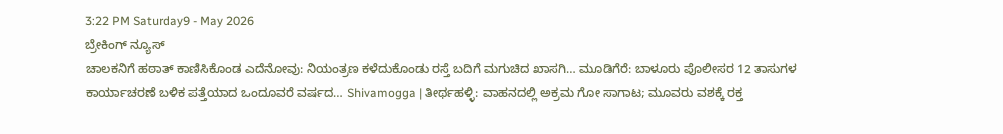3:22 PM Saturday9 - May 2026
ಬ್ರೇಕಿಂಗ್ ನ್ಯೂಸ್
ಚಾಲಕನಿಗೆ ಹಠಾತ್ ಕಾಣಿಸಿಕೊಂಡ ಎದೆನೋವು: ನಿಯಂತ್ರಣ ಕಳೆದುಕೊಂಡು ರಸ್ತೆ ಬದಿಗೆ ಮಗುಚಿದ ಖಾಸಗಿ… ಮೂಡಿಗೆರೆ: ಬಾಳೂರು ಪೊಲೀಸರ 12 ತಾಸುಗಳ ಕಾರ್ಯಾಚರಣೆ ಬಳಿಕ ಪತ್ತೆಯಾದ ಒಂದೂವರೆ ವರ್ಷದ… Shivamogga | ತೀರ್ಥಹಳ್ಳಿ: ವಾಹನದಲ್ಲಿ ಅಕ್ರಮ ಗೋ ಸಾಗಾಟ; ಮೂವರು ವಶಕ್ಕೆ ರಕ್ತ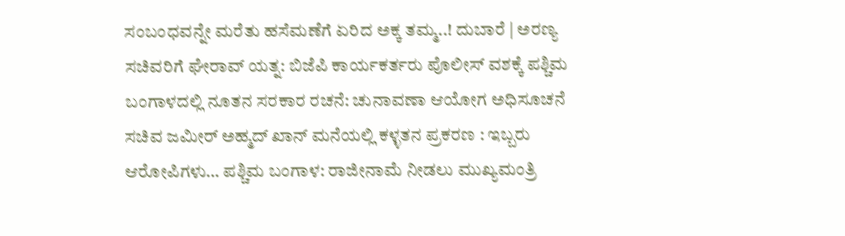ಸಂಬಂಧವನ್ನೇ ಮರೆತು ಹಸೆಮಣೆಗೆ ಏರಿದ ಅಕ್ಕ ತಮ್ಮ..! ದುಬಾರೆ | ಅರಣ್ಯ ಸಚಿವರಿಗೆ ಘೇರಾವ್ ಯತ್ನ: ಬಿಜೆಪಿ ಕಾರ್ಯಕರ್ತರು ಪೊಲೀಸ್ ವಶಕ್ಕೆ ಪಶ್ಚಿಮ ಬಂಗಾಳದಲ್ಲಿ ನೂತನ ಸರಕಾರ ರಚನೆ: ಚುನಾವಣಾ ಆಯೋಗ ಅಧಿಸೂಚನೆ ಸಚಿವ ಜಮೀರ್ ಅಹ್ಮದ್ ಖಾನ್ ಮನೆಯಲ್ಲಿ ಕಳ್ಳತನ ಪ್ರಕರಣ : ಇಬ್ಬರು ಆರೋಪಿಗಳು… ಪಶ್ಚಿಮ ಬಂಗಾಳ: ರಾಜೀನಾಮೆ ನೀಡಲು ಮುಖ್ಯಮಂತ್ರಿ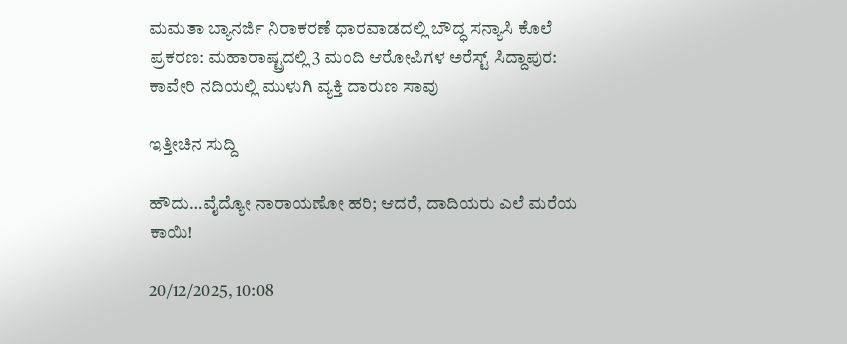ಮಮತಾ ಬ್ಯಾನರ್ಜಿ ನಿರಾಕರಣೆ ಧಾರವಾಡದಲ್ಲಿ ಬೌದ್ಧ ಸನ್ಯಾಸಿ ಕೊಲೆ ಪ್ರಕರಣ: ಮಹಾರಾಷ್ಟ್ರದಲ್ಲಿ 3 ಮಂದಿ ಆರೋಪಿಗಳ ಅರೆಸ್ಟ್ ಸಿದ್ದಾಪುರ: ಕಾವೇರಿ ನದಿಯಲ್ಲಿ ಮುಳುಗಿ ವ್ಯಕ್ತಿ ದಾರುಣ ಸಾವು

ಇತ್ತೀಚಿನ ಸುದ್ದಿ

ಹೌದು…ವೈದ್ಯೋ ನಾರಾಯಣೋ ಹರಿ; ಆದರೆ, ದಾದಿಯರು ಎಲೆ ಮರೆಯ ಕಾಯಿ!

20/12/2025, 10:08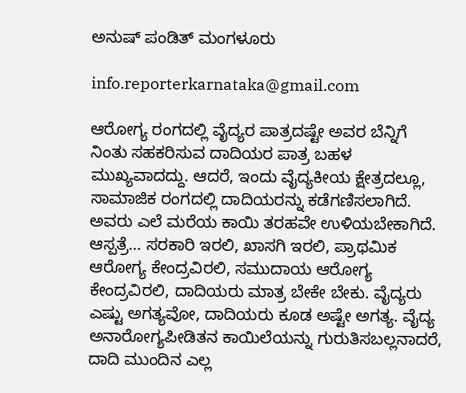ಅನುಷ್ ಪಂಡಿತ್ ಮಂಗಳೂರು

info.reporterkarnataka@gmail.com

ಆರೋಗ್ಯ ರಂಗದಲ್ಲಿ ವೈದ್ಯರ ಪಾತ್ರದಷ್ಟೇ ಅವರ ಬೆನ್ನಿಗೆ ನಿಂತು ಸಹಕರಿಸುವ ದಾದಿಯರ ಪಾತ್ರ ಬಹಳ ಮುಖ್ಯವಾದದ್ದು. ಆದರೆ, ಇಂದು ವೈದ್ಯಕೀಯ ಕ್ಷೇತ್ರದಲ್ಲೂ, ಸಾಮಾಜಿಕ ರಂಗದಲ್ಲಿ ದಾದಿಯರನ್ನು ಕಡೆಗಣಿಸಲಾಗಿದೆ. ಅವರು ಎಲೆ ಮರೆಯ ಕಾಯಿ ತರಹವೇ ಉಳಿಯಬೇಕಾಗಿದೆ.
ಆಸ್ಪತ್ರೆ… ಸರಕಾರಿ ಇರಲಿ, ಖಾಸಗಿ ಇರಲಿ, ಪ್ರಾಥಮಿಕ ಆರೋಗ್ಯ ಕೇಂದ್ರವಿರಲಿ, ಸಮುದಾಯ ಆರೋಗ್ಯ ಕೇಂದ್ರವಿರಲಿ, ದಾದಿಯರು ಮಾತ್ರ ಬೇಕೇ ಬೇಕು. ವೈದ್ಯರು ಎಷ್ಟು ಅಗತ್ಯವೋ, ದಾದಿಯರು ಕೂಡ ಅಷ್ಟೇ ಅಗತ್ಯ. ವೈದ್ಯ ಅನಾರೋಗ್ಯಪೀಡಿತನ ಕಾಯಿಲೆಯನ್ನು ಗುರುತಿಸಬಲ್ಲನಾದರೆ, ದಾದಿ ಮುಂದಿನ ಎಲ್ಲ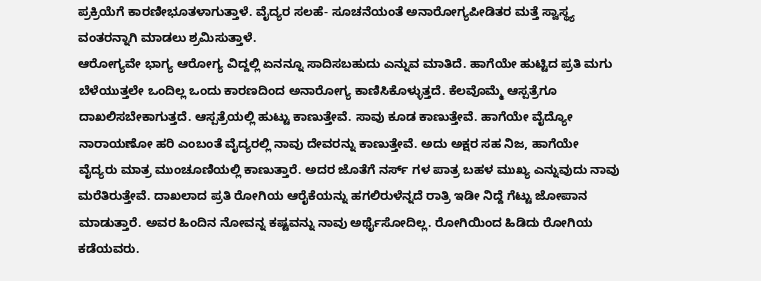ಪ್ರಕ್ರಿಯೆಗೆ ಕಾರಣೀಭೂತಳಾಗುತ್ತಾಳೆ. ವೈದ್ಯರ ಸಲಹೆ- ಸೂಚನೆಯಂತೆ ಅನಾರೋಗ್ಯಪೀಡಿತರ ಮತ್ತೆ ಸ್ವಾಸ್ಥ್ಯ ವಂತರನ್ನಾಗಿ ಮಾಡಲು ಶ್ರಮಿಸುತ್ತಾಳೆ.
ಆರೋಗ್ಯವೇ ಭಾಗ್ಯ ಆರೋಗ್ಯ ವಿದ್ದಲ್ಲಿ ಏನನ್ನೂ ಸಾದಿಸಬಹುದು ಎನ್ನುವ ಮಾತಿದೆ. ಹಾಗೆಯೇ ಹುಟ್ಟಿದ ಪ್ರತಿ ಮಗು ಬೆಳೆಯುತ್ತಲೇ ಒಂದಿಲ್ಲ ಒಂದು ಕಾರಣದಿಂದ ಅನಾರೋಗ್ಯ ಕಾಣಿಸಿಕೊಳ್ಳುತ್ತದೆ. ಕೆಲವೊಮ್ಮೆ ಆಸ್ಪತ್ರೆಗೂ ದಾಖಲಿಸಬೇಕಾಗುತ್ತದೆ. ಆಸ್ಪತ್ರೆಯಲ್ಲಿ ಹುಟ್ಟು ಕಾಣುತ್ತೇವೆ. ಸಾವು ಕೂಡ ಕಾಣುತ್ತೇವೆ. ಹಾಗೆಯೇ ವೈದ್ಯೋ ನಾರಾಯಣೋ ಹರಿ ಎಂಬಂತೆ ವೈದ್ಯರಲ್ಲಿ ನಾವು ದೇವರನ್ನು ಕಾಣುತ್ತೇವೆ. ಅದು ಅಕ್ಷರ ಸಹ ನಿಜ, ಹಾಗೆಯೇ
ವೈದ್ಯರು ಮಾತ್ರ ಮುಂಚೂಣಿಯಲ್ಲಿ ಕಾಣುತ್ತಾರೆ. ಅದರ ಜೊತೆಗೆ ನರ್ಸ್ ಗಳ ಪಾತ್ರ ಬಹಳ ಮುಖ್ಯ ಎನ್ನುವುದು ನಾವು ಮರೆತಿರುತ್ತೇವೆ. ದಾಖಲಾದ ಪ್ರತಿ ರೋಗಿಯ ಆರೈಕೆಯನ್ನು ಹಗಲಿರುಳೆನ್ನದೆ ರಾತ್ರಿ ಇಡೀ ನಿದ್ದೆ ಗೆಟ್ಟು ಜೋಪಾನ ಮಾಡುತ್ತಾರೆ. ಅವರ ಹಿಂದಿನ ನೋವನ್ನ ಕಷ್ಟವನ್ನು ನಾವು ಅರ್ಥೈಸೋದಿಲ್ಲ. ರೋಗಿಯಿಂದ ಹಿಡಿದು ರೋಗಿಯ ಕಡೆಯವರು.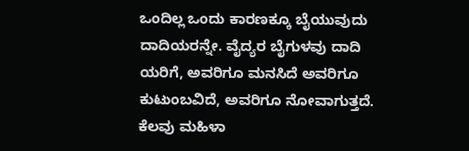ಒಂದಿಲ್ಲ ಒಂದು ಕಾರಣಕ್ಕೂ ಬೈಯುವುದು ದಾದಿಯರನ್ನೇ. ವೈದ್ಯರ ಬೈಗುಳವು ದಾದಿ ಯರಿಗೆ, ಅವರಿಗೂ ಮನಸಿದೆ ಅವರಿಗೂ ಕುಟುಂಬವಿದೆ, ಅವರಿಗೂ ನೋವಾಗುತ್ತದೆ. ಕೆಲವು ಮಹಿಳಾ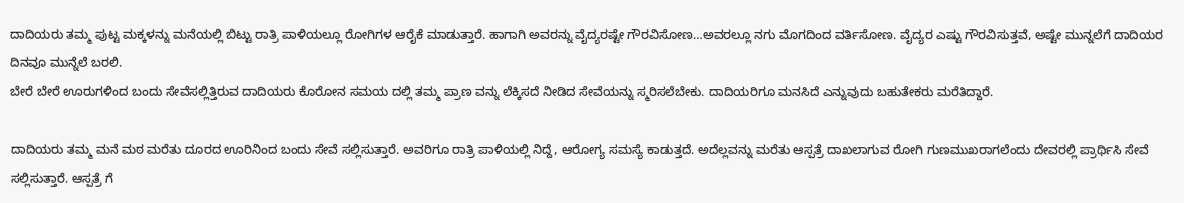ದಾದಿಯರು ತಮ್ಮ ಪುಟ್ಟ ಮಕ್ಕಳನ್ನು ಮನೆಯಲ್ಲಿ ಬಿಟ್ಟು ರಾತ್ರಿ ಪಾಳಿಯಲ್ಲೂ ರೋಗಿಗಳ ಆರೈಕೆ ಮಾಡುತ್ತಾರೆ. ಹಾಗಾಗಿ ಅವರನ್ನು ವೈದ್ಯರಷ್ಟೇ ಗೌರವಿಸೋಣ…ಅವರಲ್ಲೂ ನಗು ಮೊಗದಿಂದ ವರ್ತಿಸೋಣ. ವೈದ್ಯರ ಎಷ್ಟು ಗೌರವಿಸುತ್ತವೆ, ಅಷ್ಟೇ ಮುನ್ನಲೆಗೆ ದಾದಿಯರ ದಿನವೂ ಮುನ್ನೆಲೆ ಬರಲಿ.
ಬೇರೆ ಬೇರೆ ಊರುಗಳಿಂದ ಬಂದು ಸೇವೆಸಲ್ಲಿತ್ತಿರುವ ದಾದಿಯರು ಕೊರೋನ ಸಮಯ ದಲ್ಲಿ ತಮ್ಮ ಪ್ರಾಣ ವನ್ನು ಲೆಕ್ಕಿಸದೆ ನೀಡಿದ ಸೇವೆಯನ್ನು ಸ್ಮರಿಸಲೆಬೇಕು. ದಾದಿಯರಿಗೂ ಮನಸಿದೆ ಎನ್ನುವುದು ಬಹುತೇಕರು ಮರೆತಿದ್ದಾರೆ.

ದಾದಿಯರು ತಮ್ಮ ಮನೆ ಮಠ ಮರೆತು ದೂರದ ಊರಿನಿಂದ ಬಂದು ಸೇವೆ ಸಲ್ಲಿಸುತ್ತಾರೆ. ಅವರಿಗೂ ರಾತ್ರಿ ಪಾಳಿಯಲ್ಲಿ ನಿದ್ದೆ, ಆರೋಗ್ಯ ಸಮಸ್ಯೆ ಕಾಡುತ್ತದೆ. ಅದೆಲ್ಲವನ್ನು ಮರೆತು ಆಸ್ಪತ್ರೆ ದಾಖಲಾಗುವ ರೋಗಿ ಗುಣಮುಖರಾಗಲೆಂದು ದೇವರಲ್ಲಿ ಪ್ರಾರ್ಥಿಸಿ ಸೇವೆ ಸಲ್ಲಿಸುತ್ತಾರೆ. ಆಸ್ಪತ್ರೆ ಗೆ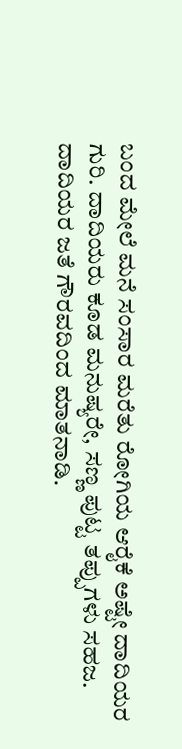ಬಂದ ಮೇಲೆ ಮನೆ ಸಂಸಾರ ಮರೆತು ರೋಗಿಯ ಆರೈಕೆ ಅಷ್ಟೇ ದಾದಿಯರ ಗುರಿ. ದಾದಿಯರು ಕೂಡ ಮನುಷ್ಯರೇ, ಸಣ್ಣ ಪುಟ್ಟ ತಪ್ಪುಗಳು ಸಹಜ. ದಾದಿಯರ ಜತೆ ಗೌರವದಿಂದ ಮಾತನಾಡಿ.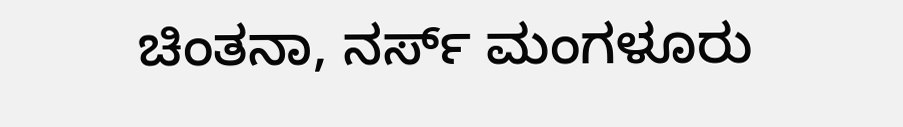ಚಿಂತನಾ, ನರ್ಸ್ ಮಂಗಳೂರು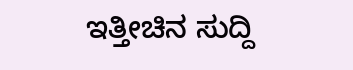ಇತ್ತೀಚಿನ ಸುದ್ದಿ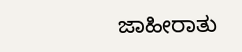ಜಾಹೀರಾತು